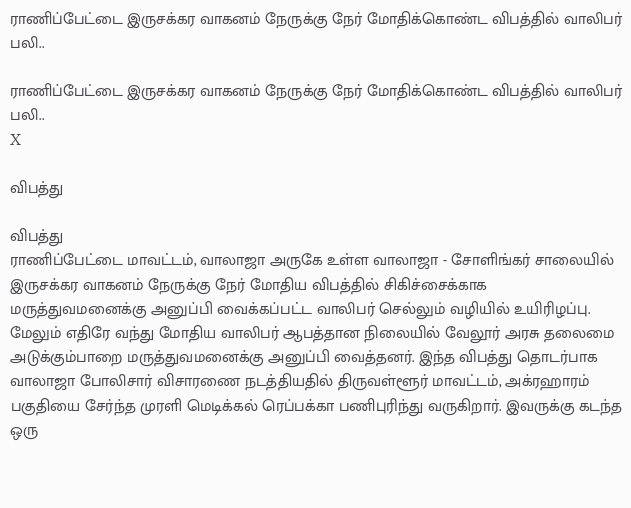ராணிப்பேட்டை இருசக்கர வாகனம் நேருக்கு நேர் மோதிக்கொண்ட விபத்தில் வாலிபர் பலி..

ராணிப்பேட்டை இருசக்கர வாகனம் நேருக்கு நேர் மோதிக்கொண்ட விபத்தில் வாலிபர் பலி..
X

விபத்து

விபத்து
ராணிப்பேட்டை மாவட்டம், வாலாஜா அருகே உள்ள வாலாஜா - சோளிங்கர் சாலையில் இருசக்கர வாகனம் நேருக்கு நேர் மோதிய விபத்தில் சிகிச்சைக்காக மருத்துவமனைக்கு அனுப்பி வைக்கப்பட்ட வாலிபர் செல்லும் வழியில் உயிரிழப்பு. மேலும் எதிரே வந்து மோதிய வாலிபர் ஆபத்தான நிலையில் வேலூர் அரசு தலைமை அடுக்கும்பாறை மருத்துவமனைக்கு அனுப்பி வைத்தனர். இந்த விபத்து தொடர்பாக வாலாஜா போலிசார் விசாரணை நடத்தியதில் திருவள்ளூர் மாவட்டம், அக்ரஹாரம் பகுதியை சேர்ந்த முரளி மெடிக்கல் ரெப்பக்கா பணிபுரிந்து வருகிறார். இவருக்கு கடந்த ஒரு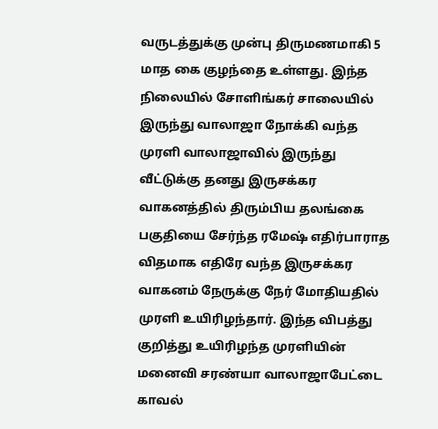வருடத்துக்கு முன்பு திருமணமாகி 5 மாத கை குழந்தை உள்ளது. இந்த நிலையில் சோளிங்கர் சாலையில் இருந்து வாலாஜா நோக்கி வந்த முரளி வாலாஜாவில் இருந்து வீட்டுக்கு தனது இருசக்கர வாகனத்தில் திரும்பிய தலங்கை பகுதியை சேர்ந்த ரமேஷ் எதிர்பாராத விதமாக எதிரே வந்த இருசக்கர வாகனம் நேருக்கு நேர் மோதியதில் முரளி உயிரிழந்தார். இந்த விபத்து குறித்து உயிரிழந்த முரளியின் மனைவி சரண்யா வாலாஜாபேட்டை காவல்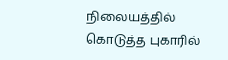நிலையத்தில் கொடுத்த புகாரில்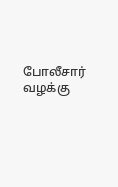போலீசார் வழக்கு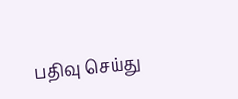பதிவு செய்து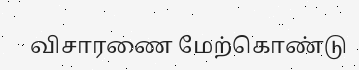விசாரணை மேற்கொண்டு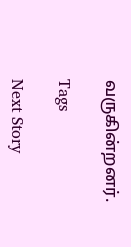வருகின்றனர்.

Tags

Next Story